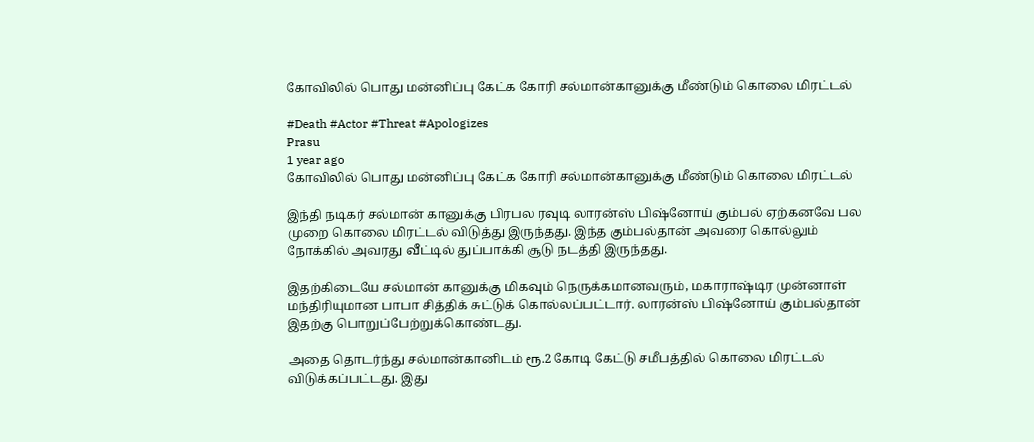கோவிலில் பொது மன்னிப்பு கேட்க கோரி சல்மான்கானுக்கு மீண்டும் கொலை மிரட்டல்

#Death #Actor #Threat #Apologizes
Prasu
1 year ago
கோவிலில் பொது மன்னிப்பு கேட்க கோரி சல்மான்கானுக்கு மீண்டும் கொலை மிரட்டல்

இந்தி நடிகர் சல்மான் கானுக்கு பிரபல ரவுடி லாரன்ஸ் பிஷ்னோய் கும்பல் ஏற்கனவே பல முறை கொலை மிரட்டல் விடுத்து இருந்தது. இந்த கும்பல்தான் அவரை கொல்லும் நோக்கில் அவரது வீட்டில் துப்பாக்கி சூடு நடத்தி இருந்தது.

இதற்கிடையே சல்மான் கானுக்கு மிகவும் நெருக்கமானவரும், மகாராஷ்டிர முன்னாள் மந்திரியுமான பாபா சித்திக் சுட்டுக் கொல்லப்பட்டார். லாரன்ஸ் பிஷ்னோய் கும்பல்தான் இதற்கு பொறுப்பேற்றுக்கொண்டது.

அதை தொடர்ந்து சல்மான்கானிடம் ரூ.2 கோடி கேட்டு சமீபத்தில் கொலை மிரட்டல் விடுக்கப்பட்டது. இது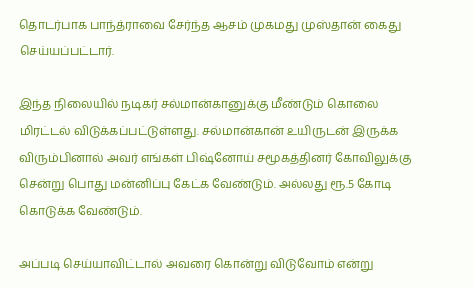தொடர்பாக பாந்த்ராவை சேர்ந்த ஆசம் முகமது முஸ்தான் கைது செய்யப்பட்டார்.

இந்த நிலையில் நடிகர் சல்மான்கானுக்கு மீண்டும் கொலை மிரட்டல் விடுக்கப்பட்டுள்ளது. சல்மான்கான் உயிருடன் இருக்க விரும்பினால் அவர் எங்கள் பிஷ்னோய் சமூகத்தினர் கோவிலுக்கு சென்று பொது மன்னிப்பு கேட்க வேண்டும். அல்லது ரூ.5 கோடி கொடுக்க வேண்டும்.

அப்படி செய்யாவிட்டால் அவரை கொன்று விடுவோம் என்று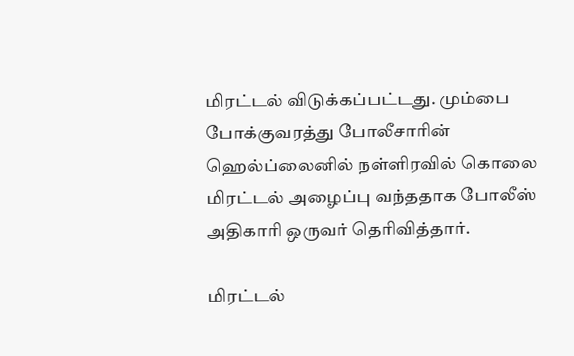மிரட்டல் விடுக்கப்பட்டது. மும்பை போக்குவரத்து போலீசாரின் ஹெல்ப்லைனில் நள்ளிரவில் கொலை மிரட்டல் அழைப்பு வந்ததாக போலீஸ் அதிகாரி ஒருவர் தெரிவித்தார்.

மிரட்டல்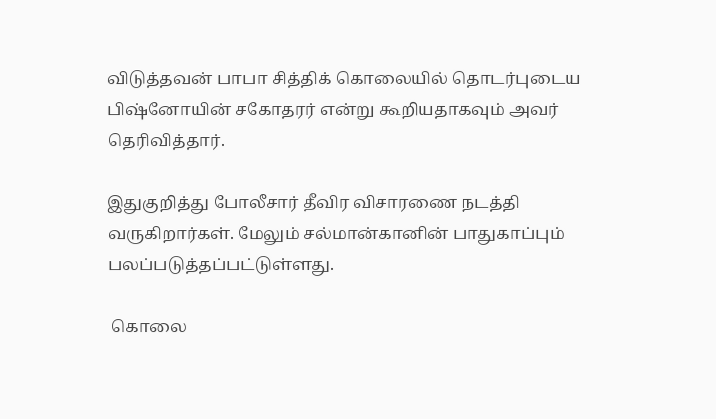விடுத்தவன் பாபா சித்திக் கொலையில் தொடர்புடைய பிஷ்னோயின் சகோதரர் என்று கூறியதாகவும் அவர் தெரிவித்தார்.

இதுகுறித்து போலீசார் தீவிர விசாரணை நடத்தி வருகிறார்கள். மேலும் சல்மான்கானின் பாதுகாப்பும் பலப்படுத்தப்பட்டுள்ளது.

 கொலை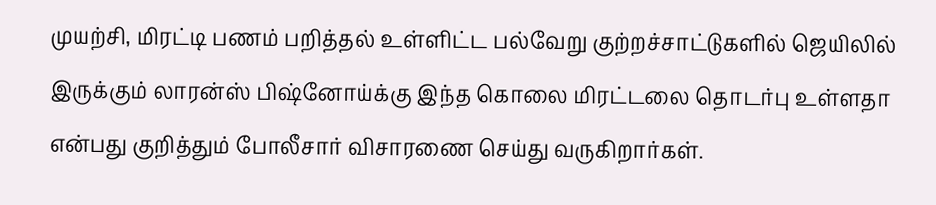முயற்சி, மிரட்டி பணம் பறித்தல் உள்ளிட்ட பல்வேறு குற்றச்சாட்டுகளில் ஜெயிலில் இருக்கும் லாரன்ஸ் பிஷ்னோய்க்கு இந்த கொலை மிரட்டலை தொடர்பு உள்ளதா என்பது குறித்தும் போலீசார் விசாரணை செய்து வருகிறார்கள்.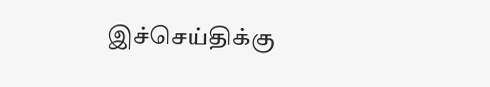இச்செய்திக்கு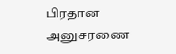பிரதான அனுசரணை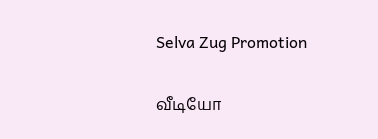Selva Zug Promotion

வீடியோ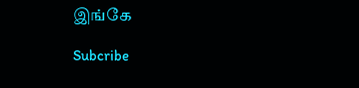இங்கே

Subcribe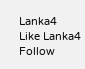Lanka4
Like Lanka4
Follow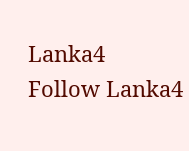Lanka4
Follow Lanka4